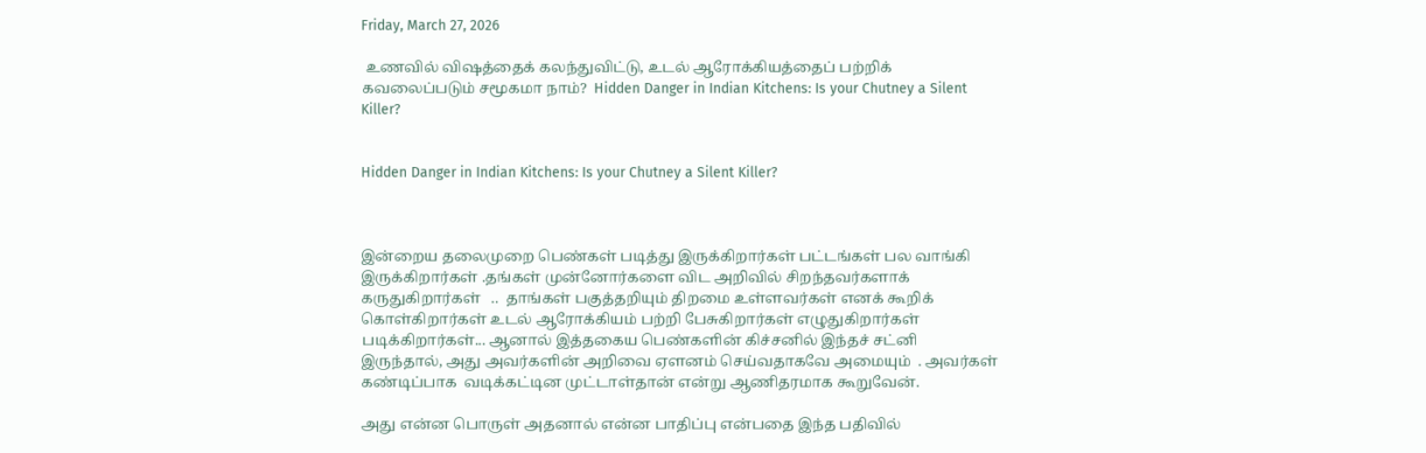Friday, March 27, 2026

 உணவில் விஷத்தைக் கலந்துவிட்டு, உடல் ஆரோக்கியத்தைப் பற்றிக் கவலைப்படும் சமூகமா நாம்?  Hidden Danger in Indian Kitchens: Is your Chutney a Silent Killer?


Hidden Danger in Indian Kitchens: Is your Chutney a Silent Killer?



இன்றைய தலைமுறை பெண்கள் படித்து இருக்கிறார்கள் பட்டங்கள் பல வாங்கி இருக்கிறார்கள் .தங்கள் முன்னோர்களை விட அறிவில் சிறந்தவர்களாக் கருதுகிறார்கள்   ..  தாங்கள் பகுத்தறியும் திறமை உள்ளவர்கள் எனக் கூறிக் கொள்கிறார்கள் உடல் ஆரோக்கியம் பற்றி பேசுகிறார்கள் எழுதுகிறார்கள் படிக்கிறார்கள்... ஆனால் இத்தகைய பெண்களின் கிச்சனில் இந்தச் சட்னி இருந்தால், அது அவர்களின் அறிவை ஏளனம் செய்வதாகவே அமையும்  . அவர்கள் கண்டிப்பாக  வடிக்கட்டின முட்டாள்தான் என்று ஆணிதரமாக கூறுவேன்.

அது என்ன பொருள் அதனால் என்ன பாதிப்பு என்பதை இந்த பதிவில்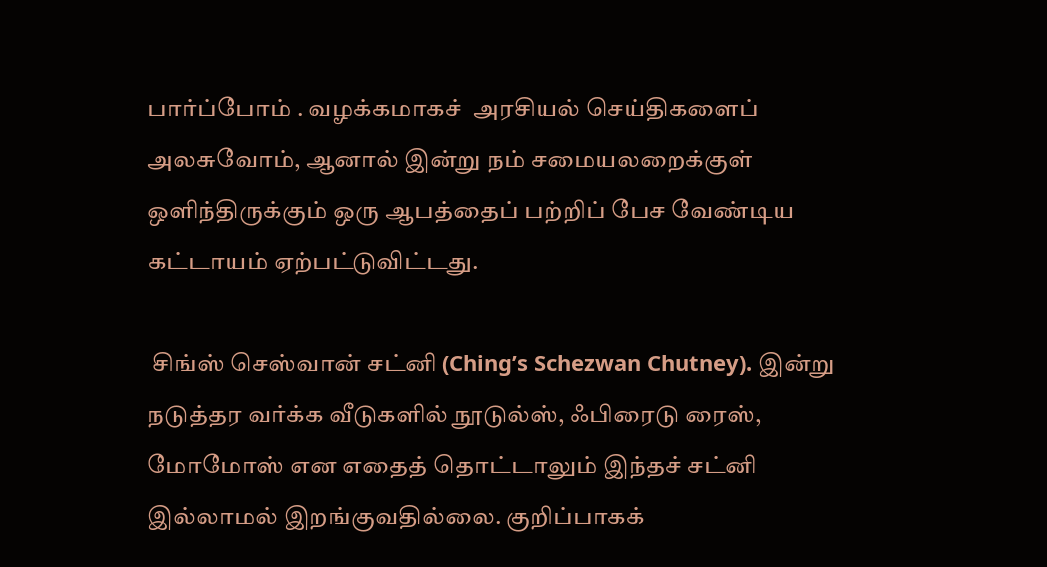பார்ப்போம் . வழக்கமாகச்  அரசியல் செய்திகளைப் அலசுவோம், ஆனால் இன்று நம் சமையலறைக்குள் ஒளிந்திருக்கும் ஒரு ஆபத்தைப் பற்றிப் பேச வேண்டிய கட்டாயம் ஏற்பட்டுவிட்டது.

 சிங்ஸ் செஸ்வான் சட்னி (Ching’s Schezwan Chutney). இன்று நடுத்தர வர்க்க வீடுகளில் நூடுல்ஸ், ஃபிரைடு ரைஸ், மோமோஸ் என எதைத் தொட்டாலும் இந்தச் சட்னி இல்லாமல் இறங்குவதில்லை. குறிப்பாகக்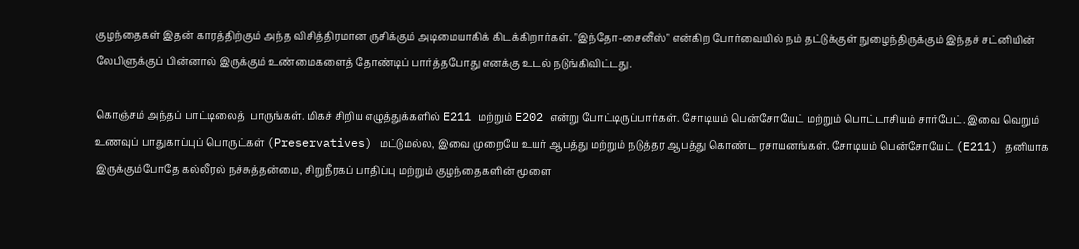குழந்தைகள் இதன் காரத்திற்கும் அந்த விசித்திரமான ருசிக்கும் அடிமையாகிக் கிடக்கிறார்கள். "இந்தோ-சைனீஸ்" என்கிற போர்வையில் நம் தட்டுக்குள் நுழைந்திருக்கும் இந்தச் சட்னியின் லேபிளுக்குப் பின்னால் இருக்கும் உண்மைகளைத் தோண்டிப் பார்த்தபோது எனக்கு உடல் நடுங்கிவிட்டது.

கொஞ்சம் அந்தப் பாட்டிலைத்  பாருங்கள். மிகச் சிறிய எழுத்துக்களில் E211 மற்றும் E202 என்று போட்டிருப்பார்கள். சோடியம் பென்சோயேட் மற்றும் பொட்டாசியம் சார்பேட். இவை வெறும் உணவுப் பாதுகாப்புப் பொருட்கள் (Preservatives) மட்டுமல்ல, இவை முறையே உயர் ஆபத்து மற்றும் நடுத்தர ஆபத்து கொண்ட ரசாயனங்கள். சோடியம் பென்சோயேட் (E211) தனியாக இருக்கும்போதே கல்லீரல் நச்சுத்தன்மை, சிறுநீரகப் பாதிப்பு மற்றும் குழந்தைகளின் மூளை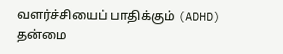வளர்ச்சியைப் பாதிக்கும் (ADHD) தன்மை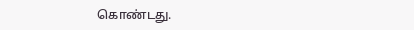கொண்டது.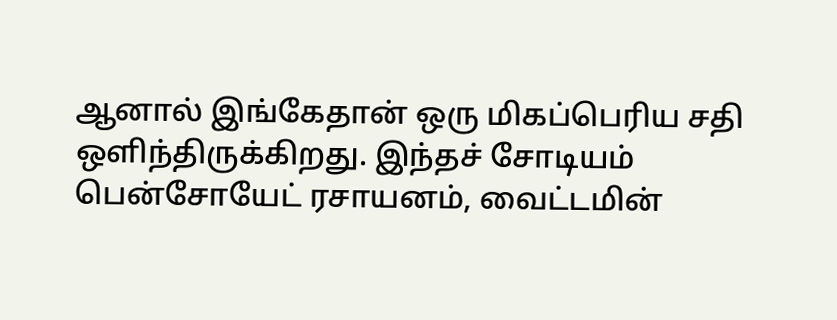ஆனால் இங்கேதான் ஒரு மிகப்பெரிய சதி ஒளிந்திருக்கிறது. இந்தச் சோடியம் பென்சோயேட் ரசாயனம், வைட்டமின்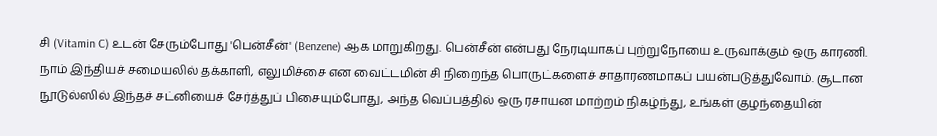சி (Vitamin C) உடன் சேரும்போது 'பென்சீன்' (Benzene) ஆக மாறுகிறது. பென்சீன் என்பது நேரடியாகப் புற்றுநோயை உருவாக்கும் ஒரு காரணி. நாம் இந்தியச் சமையலில் தக்காளி, எலுமிச்சை என வைட்டமின் சி நிறைந்த பொருட்களைச் சாதாரணமாகப் பயன்படுத்துவோம். சூடான நூடுல்ஸில் இந்தச் சட்னியைச் சேர்த்துப் பிசையும்போது, அந்த வெப்பத்தில் ஒரு ரசாயன மாற்றம் நிகழ்ந்து, உங்கள் குழந்தையின்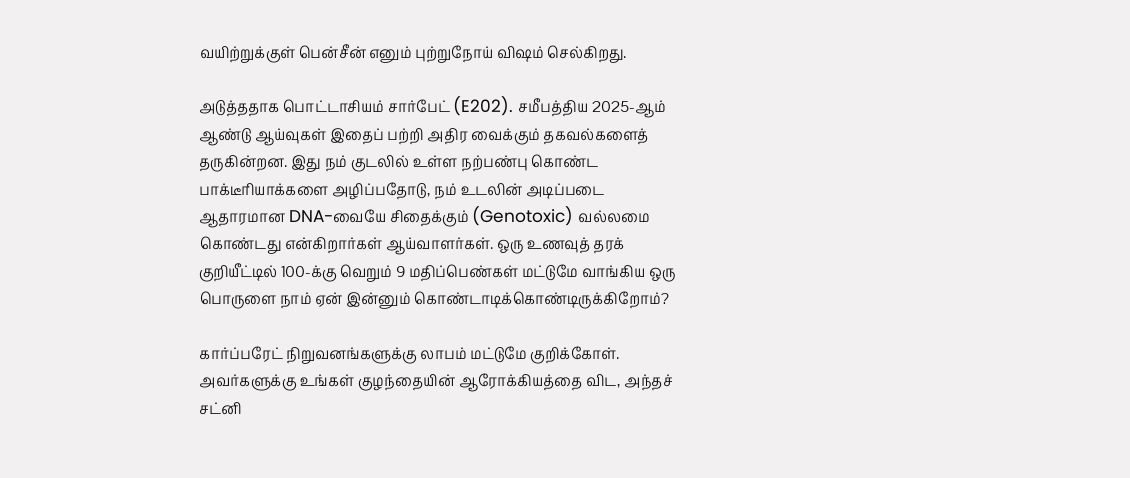வயிற்றுக்குள் பென்சீன் எனும் புற்றுநோய் விஷம் செல்கிறது.

அடுத்ததாக பொட்டாசியம் சார்பேட் (E202). சமீபத்திய 2025-ஆம் ஆண்டு ஆய்வுகள் இதைப் பற்றி அதிர வைக்கும் தகவல்களைத் தருகின்றன. இது நம் குடலில் உள்ள நற்பண்பு கொண்ட பாக்டீரியாக்களை அழிப்பதோடு, நம் உடலின் அடிப்படை ஆதாரமான DNA-வையே சிதைக்கும் (Genotoxic) வல்லமை கொண்டது என்கிறார்கள் ஆய்வாளர்கள். ஒரு உணவுத் தரக் குறியீட்டில் 100-க்கு வெறும் 9 மதிப்பெண்கள் மட்டுமே வாங்கிய ஒரு பொருளை நாம் ஏன் இன்னும் கொண்டாடிக்கொண்டிருக்கிறோம்?

கார்ப்பரேட் நிறுவனங்களுக்கு லாபம் மட்டுமே குறிக்கோள். அவர்களுக்கு உங்கள் குழந்தையின் ஆரோக்கியத்தை விட, அந்தச் சட்னி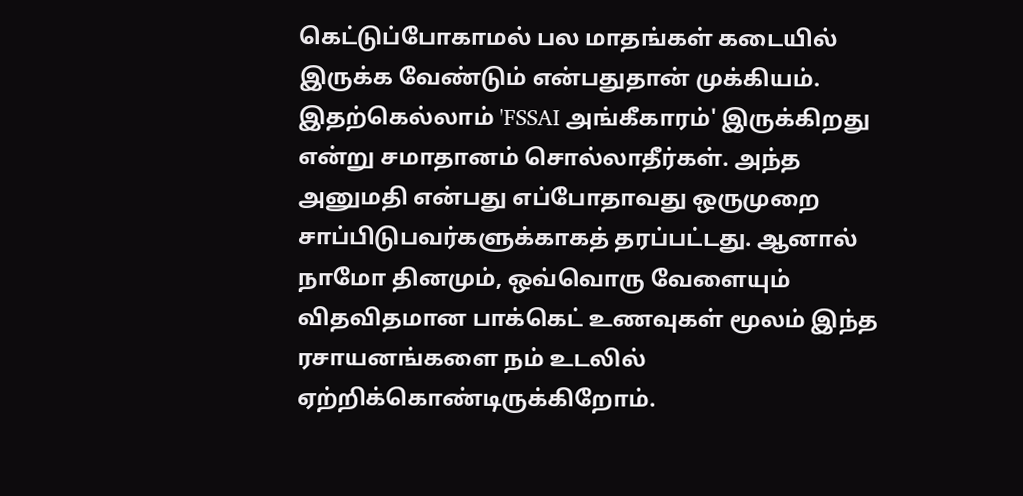கெட்டுப்போகாமல் பல மாதங்கள் கடையில் இருக்க வேண்டும் என்பதுதான் முக்கியம். இதற்கெல்லாம் 'FSSAI அங்கீகாரம்' இருக்கிறது என்று சமாதானம் சொல்லாதீர்கள். அந்த அனுமதி என்பது எப்போதாவது ஒருமுறை சாப்பிடுபவர்களுக்காகத் தரப்பட்டது. ஆனால் நாமோ தினமும், ஒவ்வொரு வேளையும் விதவிதமான பாக்கெட் உணவுகள் மூலம் இந்த ரசாயனங்களை நம் உடலில் ஏற்றிக்கொண்டிருக்கிறோம்.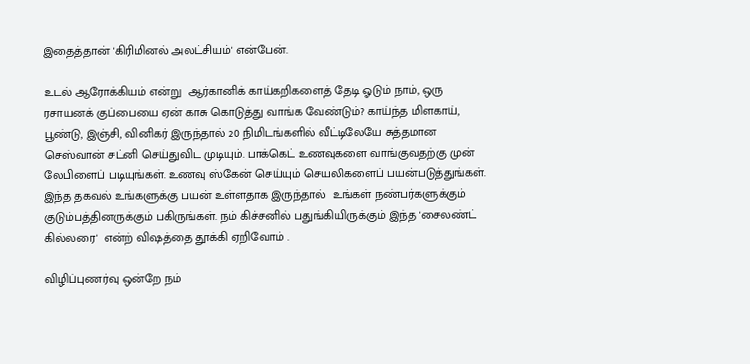இதைத்தான் 'கிரிமினல் அலட்சியம்' என்பேன்.

உடல் ஆரோக்கியம் என்று  ஆர்கானிக் காய்கறிகளைத் தேடி ஓடும் நாம், ஒரு ரசாயனக் குப்பையை ஏன் காசு கொடுத்து வாங்க வேண்டும்? காய்ந்த மிளகாய், பூண்டு, இஞ்சி, வினிகர் இருந்தால் 20 நிமிடங்களில் வீட்டிலேயே சுத்தமான செஸ்வான் சட்னி செய்துவிட முடியும். பாக்கெட் உணவுகளை வாங்குவதற்கு முன் லேபிளைப் படியுங்கள். உணவு ஸ்கேன் செய்யும் செயலிகளைப் பயன்படுத்துங்கள். இந்த தகவல் உங்களுக்கு பயன் உள்ளதாக இருந்தால்  உங்கள் நண்பர்களுக்கும் குடும்பத்தினருக்கும் பகிருங்கள். நம் கிச்சனில் பதுங்கியிருக்கும் இந்த 'சைலண்ட் கில்லரை'  என்ற் விஷத்தை தூக்கி ஏறிவோம் .

விழிப்புணர்வு ஒன்றே நம்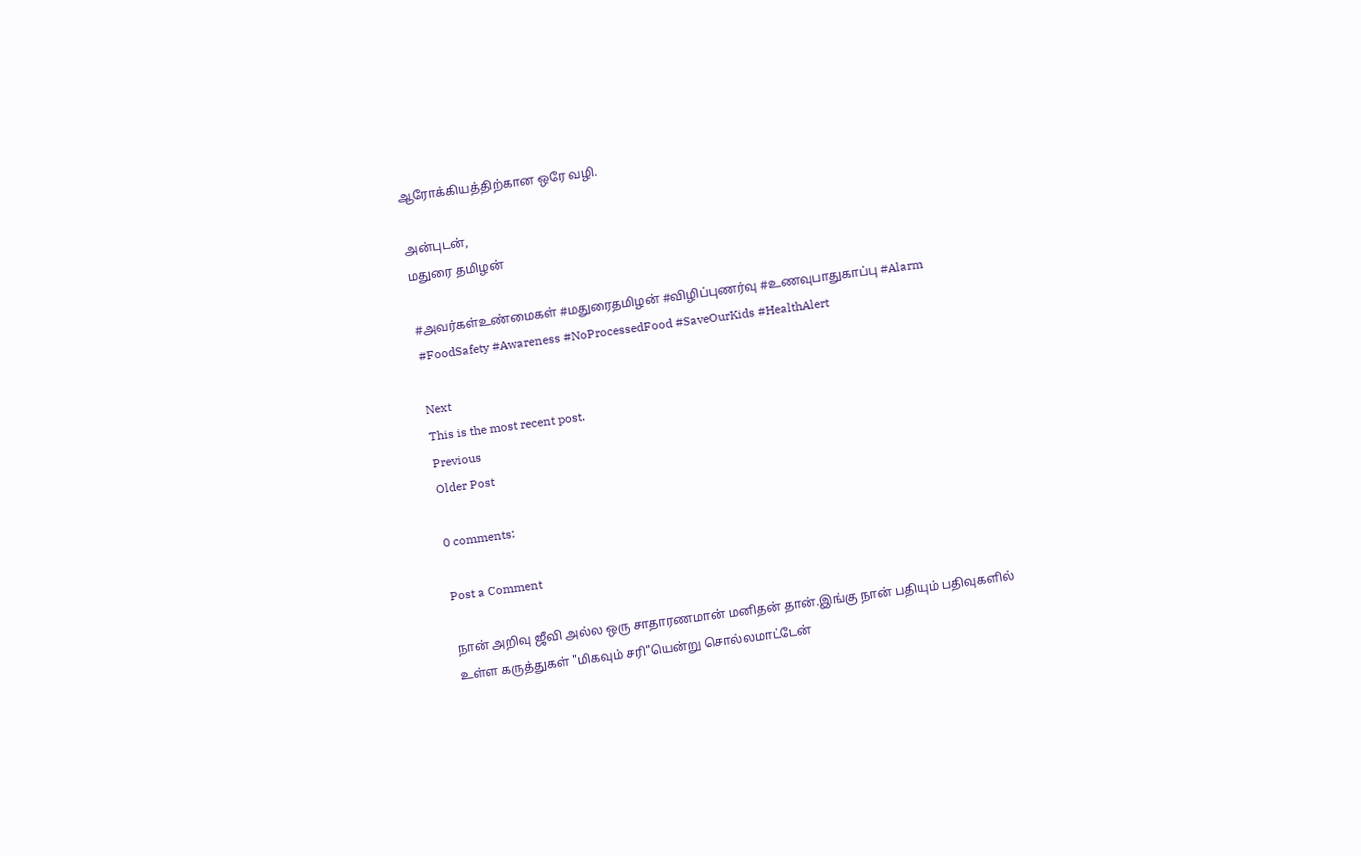ஆரோக்கியத்திற்கான ஒரே வழி.

அன்புடன்,
மதுரை தமிழன்

#அவர்கள்உண்மைகள் #மதுரைதமிழன் #விழிப்புணர்வு #உணவுபாதுகாப்பு #Alarm #FoodSafety #Awareness #NoProcessedFood #SaveOurKids #HealthAlert

Next
This is the most recent post.
Previous
Older Post

0 comments:

Post a Comment

நான் அறிவு ஜீவி அல்ல ஒரு சாதாரணமான் மனிதன் தான்.இங்கு நான் பதியும் பதிவுகளில் உள்ள கருத்துகள் "மிகவும் சரி"யென்று சொல்லமாட்டேன்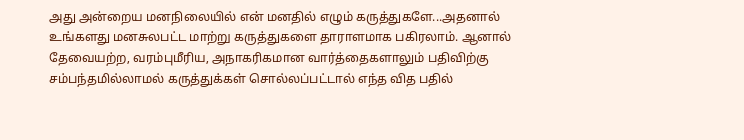அது அன்றைய மனநிலையில் என் மனதில் எழும் கருத்துகளே...அதனால் உங்களது மனசுலபட்ட மாற்று கருத்துகளை தாராளமாக பகிரலாம். ஆனால் தேவையற்ற, வரம்புமீரிய, அநாகரிகமான வார்த்தைகளாலும் பதிவிற்கு சம்பந்தமில்லாமல் கருத்துக்கள் சொல்லப்பட்டால் எந்த வித பதில்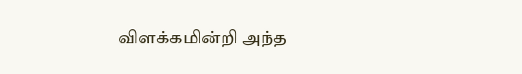விளக்கமின்றி அந்த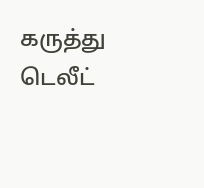கருத்து டெலீட்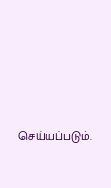செய்யப்படும்.